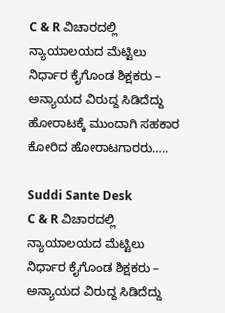C & R ವಿಚಾರದಲ್ಲಿ ನ್ಯಾಯಾಲಯದ ಮೆಟ್ಟಿಲು ನಿರ್ಧಾರ ಕೈಗೊಂಡ ಶಿಕ್ಷಕರು – ಅನ್ಯಾಯದ ವಿರುದ್ದ ಸಿಡಿದೆದ್ದು ಹೋರಾಟಕ್ಕೆ ಮುಂದಾಗಿ ಸಹಕಾರ ಕೋರಿದ ಹೋರಾಟಗಾರರು…..

Suddi Sante Desk
C & R ವಿಚಾರದಲ್ಲಿ ನ್ಯಾಯಾಲಯದ ಮೆಟ್ಟಿಲು ನಿರ್ಧಾರ ಕೈಗೊಂಡ ಶಿಕ್ಷಕರು – ಅನ್ಯಾಯದ ವಿರುದ್ದ ಸಿಡಿದೆದ್ದು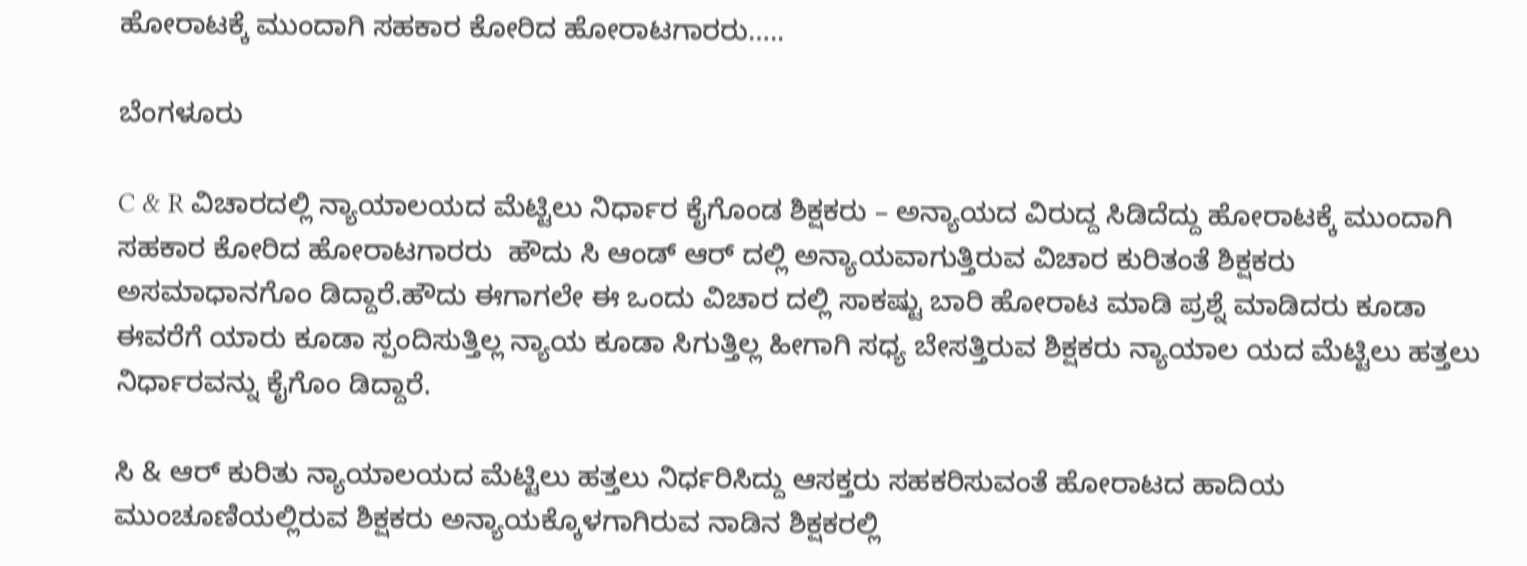ಹೋರಾಟಕ್ಕೆ ಮುಂದಾಗಿ ಸಹಕಾರ ಕೋರಿದ ಹೋರಾಟಗಾರರು…..

ಬೆಂಗಳೂರು

C & R ವಿಚಾರದಲ್ಲಿ ನ್ಯಾಯಾಲಯದ ಮೆಟ್ಟಿಲು ನಿರ್ಧಾರ ಕೈಗೊಂಡ ಶಿಕ್ಷಕರು – ಅನ್ಯಾಯದ ವಿರುದ್ದ ಸಿಡಿದೆದ್ದು ಹೋರಾಟಕ್ಕೆ ಮುಂದಾಗಿ ಸಹಕಾರ ಕೋರಿದ ಹೋರಾಟಗಾರರು  ಹೌದು ಸಿ ಆಂಡ್ ಆರ್ ದಲ್ಲಿ ಅನ್ಯಾಯವಾಗುತ್ತಿರುವ ವಿಚಾರ ಕುರಿತಂತೆ ಶಿಕ್ಷಕರು ಅಸಮಾಧಾನಗೊಂ ಡಿದ್ದಾರೆ.ಹೌದು ಈಗಾಗಲೇ ಈ ಒಂದು ವಿಚಾರ ದಲ್ಲಿ ಸಾಕಷ್ಟು ಬಾರಿ ಹೋರಾಟ ಮಾಡಿ ಪ್ರಶ್ನೆ ಮಾಡಿದರು ಕೂಡಾ ಈವರೆಗೆ ಯಾರು ಕೂಡಾ ಸ್ಪಂದಿಸುತ್ತಿಲ್ಲ ನ್ಯಾಯ ಕೂಡಾ ಸಿಗುತ್ತಿಲ್ಲ ಹೀಗಾಗಿ ಸಧ್ಯ ಬೇಸತ್ತಿರುವ ಶಿಕ್ಷಕರು ನ್ಯಾಯಾಲ ಯದ ಮೆಟ್ಟಿಲು ಹತ್ತಲು ನಿರ್ಧಾರವನ್ನು ಕೈಗೊಂ ಡಿದ್ದಾರೆ.

ಸಿ & ಆರ್ ಕುರಿತು ನ್ಯಾಯಾಲಯದ ಮೆಟ್ಟಿಲು ಹತ್ತಲು ನಿರ್ಧರಿಸಿದ್ದು ಆಸಕ್ತರು ಸಹಕರಿಸುವಂತೆ ಹೋರಾಟದ ಹಾದಿಯ ಮುಂಚೂಣಿಯಲ್ಲಿರುವ ಶಿಕ್ಷಕರು ಅನ್ಯಾಯಕ್ಕೊಳಗಾಗಿರುವ ನಾಡಿನ ಶಿಕ್ಷಕರಲ್ಲಿ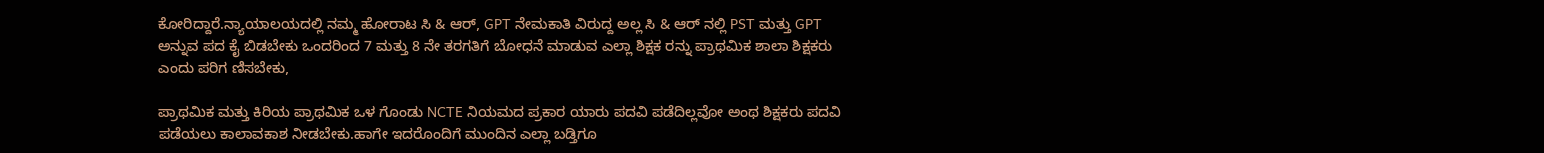ಕೋರಿದ್ದಾರೆ.ನ್ಯಾಯಾಲಯದಲ್ಲಿ ನಮ್ಮ ಹೋರಾಟ ಸಿ & ಆರ್, GPT ನೇಮಕಾತಿ ವಿರುದ್ದ ಅಲ್ಲ ಸಿ & ಆರ್ ನಲ್ಲಿ PST ಮತ್ತು GPT ಅನ್ನುವ ಪದ ಕೈ ಬಿಡಬೇಕು ಒಂದರಿಂದ 7 ಮತ್ತು 8 ನೇ ತರಗತಿಗೆ ಬೋಧನೆ ಮಾಡುವ ಎಲ್ಲಾ ಶಿಕ್ಷಕ ರನ್ನು ಪ್ರಾಥಮಿಕ ಶಾಲಾ ಶಿಕ್ಷಕರು ಎಂದು ಪರಿಗ ಣಿಸಬೇಕು,

ಪ್ರಾಥಮಿಕ ಮತ್ತು ಕಿರಿಯ ಪ್ರಾಥಮಿಕ ಒಳ ಗೊಂಡು NCTE ನಿಯಮದ ಪ್ರಕಾರ ಯಾರು ಪದವಿ ಪಡೆದಿಲ್ಲವೋ ಅಂಥ ಶಿಕ್ಷಕರು ಪದವಿ ಪಡೆಯಲು ಕಾಲಾವಕಾಶ ನೀಡಬೇಕು.ಹಾಗೇ ಇದರೊಂದಿಗೆ ಮುಂದಿನ ಎಲ್ಲಾ ಬಡ್ತಿಗೂ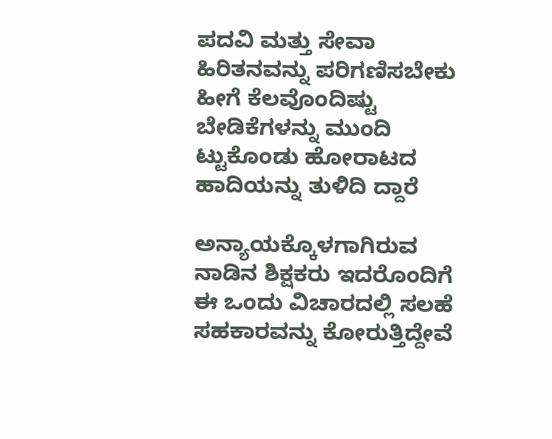ಪದವಿ ಮತ್ತು ಸೇವಾ ಹಿರಿತನವನ್ನು ಪರಿಗಣಿಸಬೇಕು ಹೀಗೆ ಕೆಲವೊಂದಿಷ್ಟು ಬೇಡಿಕೆಗಳನ್ನು ಮುಂದಿ  ಟ್ಟುಕೊಂಡು ಹೋರಾಟದ ಹಾದಿಯನ್ನು ತುಳಿದಿ ದ್ದಾರೆ

ಅನ್ಯಾಯಕ್ಕೊಳಗಾಗಿರುವ ನಾಡಿನ ಶಿಕ್ಷಕರು ಇದರೊಂದಿಗೆ ಈ ಒಂದು ವಿಚಾರದಲ್ಲಿ ಸಲಹೆ ಸಹಕಾರವನ್ನು ಕೋರುತ್ತಿದ್ದೇವೆ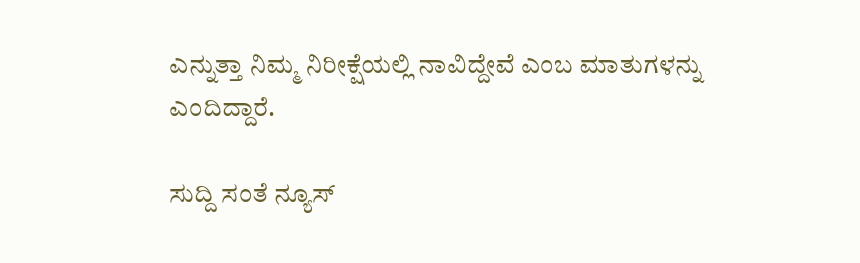ಎನ್ನುತ್ತಾ ನಿಮ್ಮ ನಿರೀಕ್ಷೆಯಲ್ಲಿ ನಾವಿದ್ದೇವೆ ಎಂಬ ಮಾತುಗಳನ್ನು ಎಂದಿದ್ದಾರೆ.

ಸುದ್ದಿ ಸಂತೆ ನ್ಯೂಸ್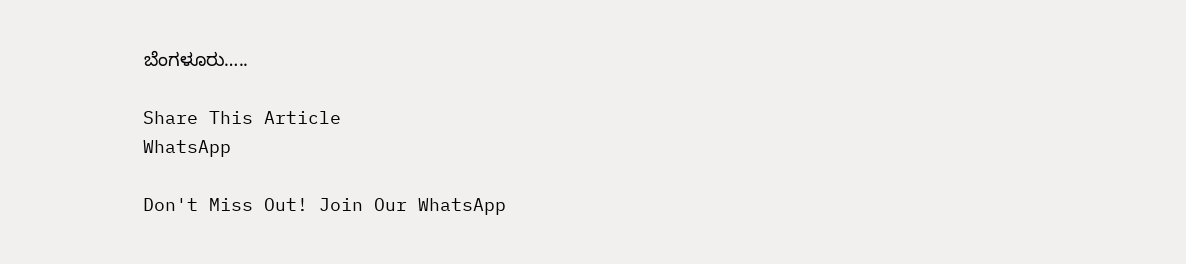ಬೆಂಗಳೂರು…..

Share This Article
WhatsApp

Don't Miss Out! Join Our WhatsApp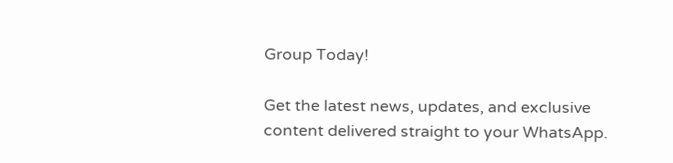Group Today!

Get the latest news, updates, and exclusive content delivered straight to your WhatsApp.